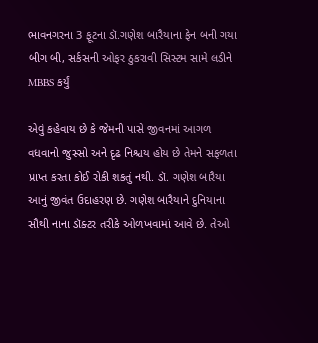ભાવનગરના 3 ફૂટના ડૉ.ગણેશ બારૈયાના ફેન બની ગયા બીગ બી, સર્કસની ઓફર ઠુકરાવી સિસ્ટમ સામે લડીને MBBS કર્યું

એવું કહેવાય છે કે જેમની પાસે જીવનમાં આગળ વધવાનો જુસ્સો અને દૃઢ નિશ્ચય હોય છે તેમને સફળતા પ્રાપ્ત કરતા કોઈ રોકી શકતું નથી. ડૉ. ગણેશ બારૈયા આનું જીવંત ઉદાહરણ છે. ગણેશ બારૈયાને દુનિયાના સૌથી નાના ડૉક્ટર તરીકે ઓળખવામાં આવે છે. તેઓ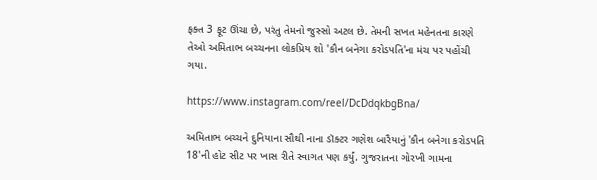ફક્ત 3 ફૂટ ઊંચા છે, પરંતુ તેમનો જુસ્સો અટલ છે. તેમની સખત મહેનતના કારણે તેઓ અમિતાભ બચ્ચનના લોકપ્રિય શો 'કૌન બનેગા કરોડપતિ'ના મંચ પર પહોંચી ગયા.

https://www.instagram.com/reel/DcDdqkbgBna/

અમિતાભ બચ્ચને દુનિયાના સૌથી નાના ડૉક્ટર ગણેશ બારૈયાનું 'કૌન બનેગા કરોડપતિ 18'ની હોટ સીટ પર ખાસ રીતે સ્વાગત પણ કર્યું. ગુજરાતના ગોરખી ગામના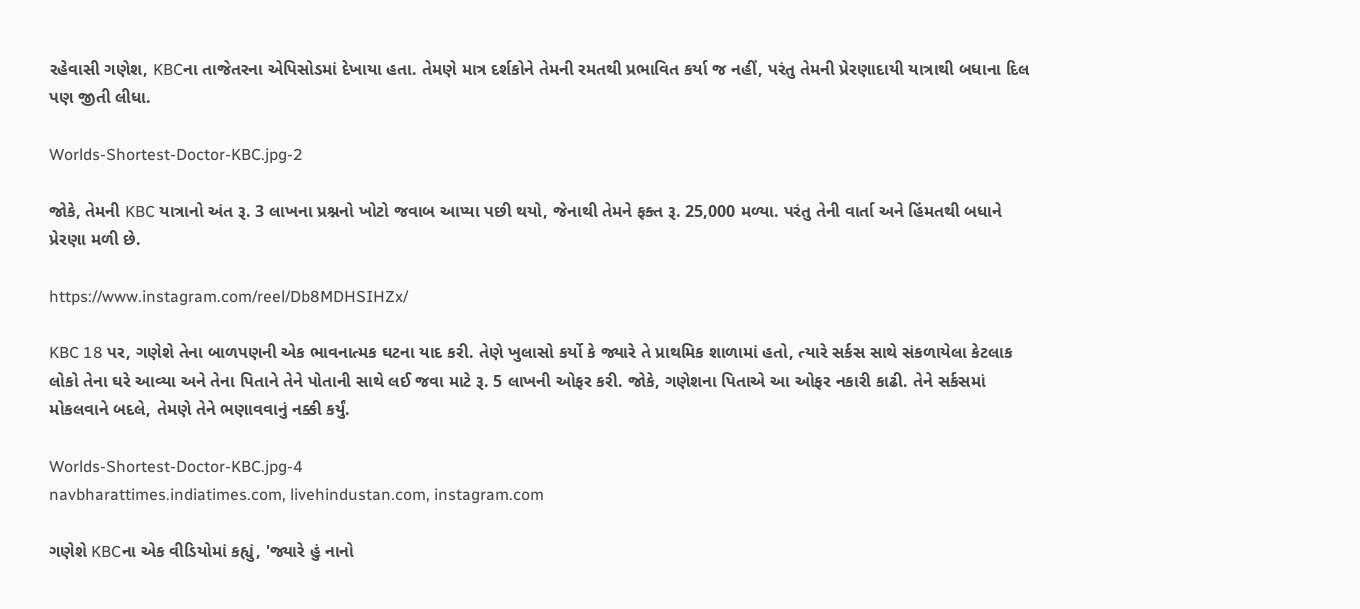રહેવાસી ગણેશ, KBCના તાજેતરના એપિસોડમાં દેખાયા હતા. તેમણે માત્ર દર્શકોને તેમની રમતથી પ્રભાવિત કર્યા જ નહીં, પરંતુ તેમની પ્રેરણાદાયી યાત્રાથી બધાના દિલ પણ જીતી લીધા.

Worlds-Shortest-Doctor-KBC.jpg-2

જોકે, તેમની KBC યાત્રાનો અંત રૂ. 3 લાખના પ્રશ્નનો ખોટો જવાબ આપ્યા પછી થયો, જેનાથી તેમને ફક્ત રૂ. 25,000 મળ્યા. પરંતુ તેની વાર્તા અને હિંમતથી બધાને પ્રેરણા મળી છે.

https://www.instagram.com/reel/Db8MDHSIHZx/

KBC 18 પર, ગણેશે તેના બાળપણની એક ભાવનાત્મક ઘટના યાદ કરી. તેણે ખુલાસો કર્યો કે જ્યારે તે પ્રાથમિક શાળામાં હતો, ત્યારે સર્કસ સાથે સંકળાયેલા કેટલાક લોકો તેના ઘરે આવ્યા અને તેના પિતાને તેને પોતાની સાથે લઈ જવા માટે રૂ. 5 લાખની ઓફર કરી. જોકે, ગણેશના પિતાએ આ ઓફર નકારી કાઢી. તેને સર્કસમાં મોકલવાને બદલે, તેમણે તેને ભણાવવાનું નક્કી કર્યું.

Worlds-Shortest-Doctor-KBC.jpg-4
navbharattimes.indiatimes.com, livehindustan.com, instagram.com

ગણેશે KBCના એક વીડિયોમાં કહ્યું, 'જ્યારે હું નાનો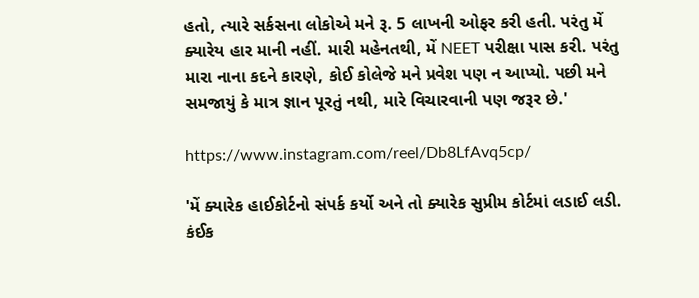હતો, ત્યારે સર્કસના લોકોએ મને રૂ. 5 લાખની ઓફર કરી હતી. પરંતુ મેં ક્યારેય હાર માની નહીં. મારી મહેનતથી, મેં NEET પરીક્ષા પાસ કરી. પરંતુ મારા નાના કદને કારણે, કોઈ કોલેજે મને પ્રવેશ પણ ન આપ્યો. પછી મને સમજાયું કે માત્ર જ્ઞાન પૂરતું નથી, મારે વિચારવાની પણ જરૂર છે.'

https://www.instagram.com/reel/Db8LfAvq5cp/

'મેં ક્યારેક હાઈકોર્ટનો સંપર્ક કર્યો અને તો ક્યારેક સુપ્રીમ કોર્ટમાં લડાઈ લડી. કંઈક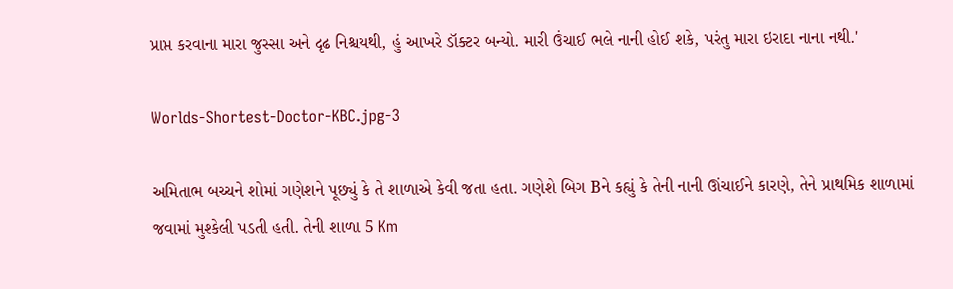પ્રાપ્ત કરવાના મારા જુસ્સા અને દૃઢ નિશ્ચયથી, હું આખરે ડૉક્ટર બન્યો. મારી ઉંચાઈ ભલે નાની હોઈ શકે, પરંતુ મારા ઇરાદા નાના નથી.'

Worlds-Shortest-Doctor-KBC.jpg-3

અમિતાભ બચ્ચને શોમાં ગણેશને પૂછ્યું કે તે શાળાએ કેવી જતા હતા. ગણેશે બિગ Bને કહ્યું કે તેની નાની ઊંચાઈને કારણે, તેને પ્રાથમિક શાળામાં જવામાં મુશ્કેલી પડતી હતી. તેની શાળા 5 Km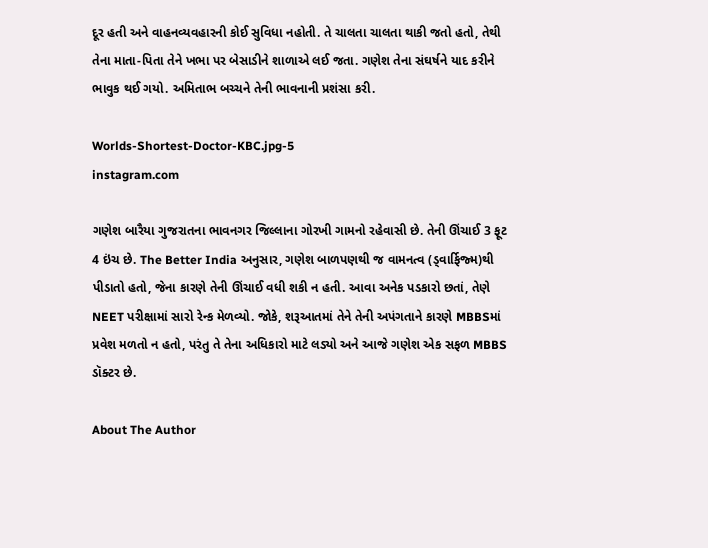દૂર હતી અને વાહનવ્યવહારની કોઈ સુવિધા નહોતી. તે ચાલતા ચાલતા થાકી જતો હતો, તેથી તેના માતા-પિતા તેને ખભા પર બેસાડીને શાળાએ લઈ જતા. ગણેશ તેના સંઘર્ષને યાદ કરીને ભાવુક થઈ ગયો. અમિતાભ બચ્ચને તેની ભાવનાની પ્રશંસા કરી.

Worlds-Shortest-Doctor-KBC.jpg-5
instagram.com

ગણેશ બારૈયા ગુજરાતના ભાવનગર જિલ્લાના ગોરખી ગામનો રહેવાસી છે. તેની ઊંચાઈ 3 ફૂટ 4 ઇંચ છે. The Better India અનુસાર, ગણેશ બાળપણથી જ વામનત્વ (ડ્વાર્ફિજ્મ)થી પીડાતો હતો, જેના કારણે તેની ઊંચાઈ વધી શકી ન હતી. આવા અનેક પડકારો છતાં, તેણે NEET પરીક્ષામાં સારો રેન્ક મેળવ્યો. જોકે, શરૂઆતમાં તેને તેની અપંગતાને કારણે MBBSમાં પ્રવેશ મળતો ન હતો, પરંતુ તે તેના અધિકારો માટે લડ્યો અને આજે ગણેશ એક સફળ MBBS ડૉક્ટર છે.

About The Author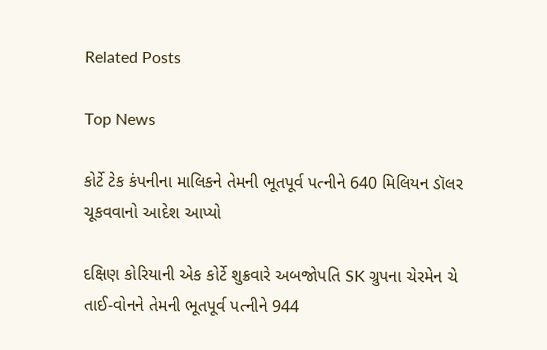Related Posts

Top News

કોર્ટે ટેક કંપનીના માલિકને તેમની ભૂતપૂર્વ પત્નીને 640 મિલિયન ડૉલર ચૂકવવાનો આદેશ આપ્યો

દક્ષિણ કોરિયાની એક કોર્ટે શુક્રવારે અબજોપતિ SK ગ્રુપના ચેરમેન ચે તાઈ-વોનને તેમની ભૂતપૂર્વ પત્નીને 944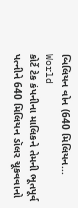બિલિયન વોન (640 મિલિયન...
World
કોર્ટે ટેક કંપનીના માલિકને તેમની ભૂતપૂર્વ પત્નીને 640 મિલિયન ડૉલર ચૂકવવાનો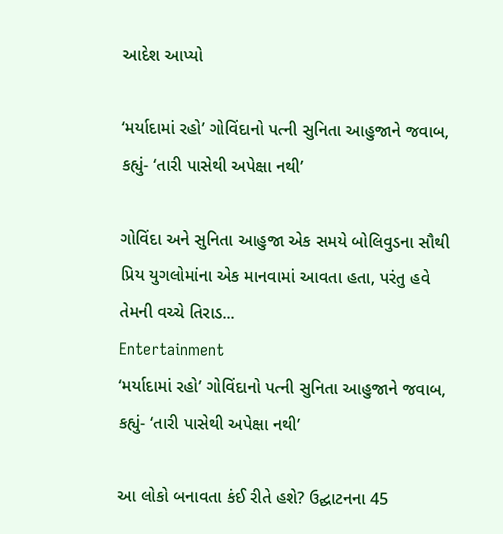આદેશ આપ્યો

‘મર્યાદામાં રહો’ ગોવિંદાનો પત્ની સુનિતા આહુજાને જવાબ, કહ્યું- ‘તારી પાસેથી અપેક્ષા નથી’

ગોવિંદા અને સુનિતા આહુજા એક સમયે બોલિવુડના સૌથી પ્રિય યુગલોમાંના એક માનવામાં આવતા હતા, પરંતુ હવે તેમની વચ્ચે તિરાડ...
Entertainment
‘મર્યાદામાં રહો’ ગોવિંદાનો પત્ની સુનિતા આહુજાને જવાબ, કહ્યું- ‘તારી પાસેથી અપેક્ષા નથી’

આ લોકો બનાવતા કંઈ રીતે હશે? ઉદ્ઘાટનના 45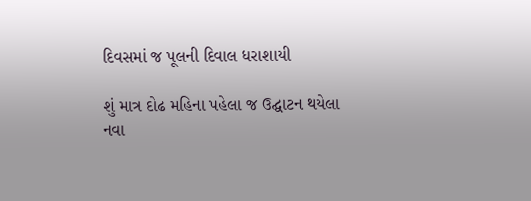દિવસમાં જ પૂલની દિવાલ ધરાશાયી

શું માત્ર દોઢ મહિના પહેલા જ ઉદ્ઘાટન થયેલા નવા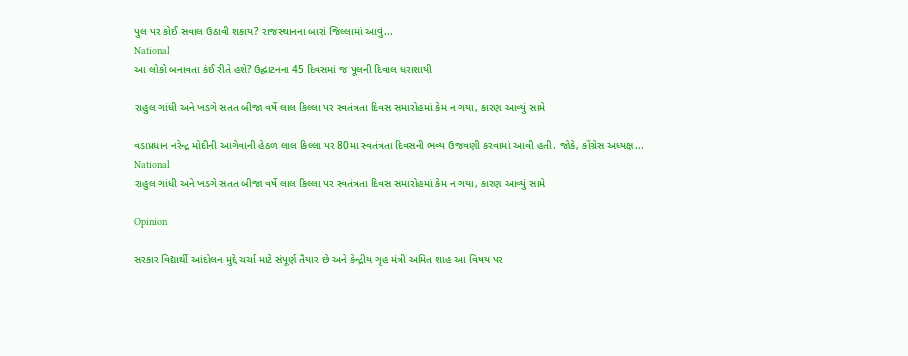પુલ પર કોઈ સવાલ ઉઠાવી શકાય? રાજસ્થાનના બારાં જિલ્લામાં આવું...
National
આ લોકો બનાવતા કંઈ રીતે હશે? ઉદ્ઘાટનના 45 દિવસમાં જ પૂલની દિવાલ ધરાશાયી

રાહુલ ગાંધી અને ખડગે સતત બીજા વર્ષે લાલ કિલ્લા પર સ્વતંત્રતા દિવસ સમારોહમાં કેમ ન ગયા, કારણ આવ્યું સામે

વડાપ્રધાન નરેન્દ્ર મોદીની આગેવાની હેઠળ લાલ કિલ્લા પર 80મા સ્વતંત્રતા દિવસની ભવ્ય ઉજવણી કરવામાં આવી હતી. જોકે, કોંગ્રેસ અધ્યક્ષ...
National
રાહુલ ગાંધી અને ખડગે સતત બીજા વર્ષે લાલ કિલ્લા પર સ્વતંત્રતા દિવસ સમારોહમાં કેમ ન ગયા, કારણ આવ્યું સામે

Opinion

સરકાર વિદ્યાર્થી આંદોલન મુદ્દે ચર્ચા માટે સંપૂર્ણ તૈયાર છે અને કેન્દ્રીય ગૃહ મંત્રી અમિત શાહ આ વિષય પર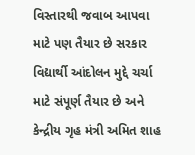વિસ્તારથી જવાબ આપવા માટે પણ તૈયાર છે સરકાર વિદ્યાર્થી આંદોલન મુદ્દે ચર્ચા માટે સંપૂર્ણ તૈયાર છે અને કેન્દ્રીય ગૃહ મંત્રી અમિત શાહ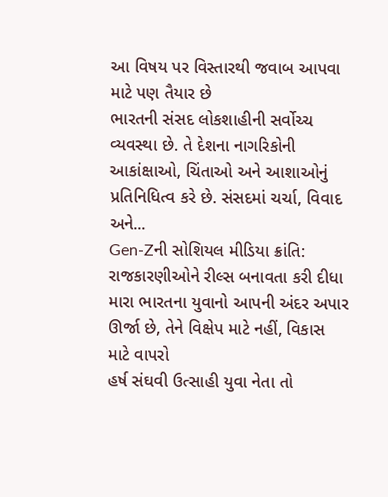આ વિષય પર વિસ્તારથી જવાબ આપવા માટે પણ તૈયાર છે
ભારતની સંસદ લોકશાહીની સર્વોચ્ચ વ્યવસ્થા છે. તે દેશના નાગરિકોની આકાંક્ષાઓ, ચિંતાઓ અને આશાઓનું પ્રતિનિધિત્વ કરે છે. સંસદમાં ચર્ચા, વિવાદ અને...
Gen-Zની સોશિયલ મીડિયા ક્રાંતિ: રાજકારણીઓને રીલ્સ બનાવતા કરી દીધા
મારા ભારતના યુવાનો આપની અંદર અપાર ઊર્જા છે, તેને વિક્ષેપ માટે નહીં, વિકાસ માટે વાપરો
હર્ષ સંઘવી ઉત્સાહી યુવા નેતા તો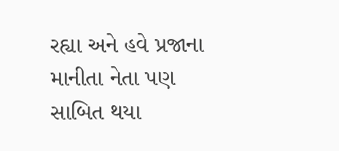રહ્યા અને હવે પ્રજાના માનીતા નેતા પણ સાબિત થયા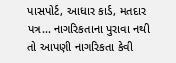પાસપોર્ટ, આધાર કાર્ડ, મતદાર પત્ર... નાગરિકતાના પુરાવા નથી તો આપણી નાગરિકતા કેવી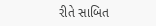રીતે સાબિત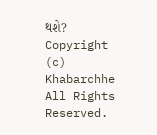થશે?
Copyright (c) Khabarchhe All Rights Reserved.